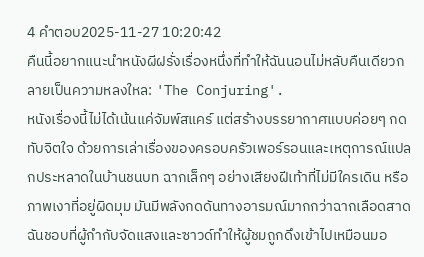4 คำตอบ2025-11-27 10:20:42
คืนนี้อยากแนะนำหนังผีฝรั่งเรื่องหนึ่งที่ทำให้ฉันนอนไม่หลับคืนเดียวกลายเป็นความหลงใหล: 'The Conjuring'.
หนังเรื่องนี้ไม่ได้เน้นแค่จัมพ์สแคร์ แต่สร้างบรรยากาศแบบค่อยๆ กดทับจิตใจ ด้วยการเล่าเรื่องของครอบครัวเพอร์รอนและเหตุการณ์แปลกประหลาดในบ้านชนบท ฉากเล็กๆ อย่างเสียงฝีเท้าที่ไม่มีใครเดิน หรือภาพเงาที่อยู่ผิดมุม มันมีพลังกดดันทางอารมณ์มากกว่าฉากเลือดสาด ฉันชอบที่ผู้กำกับจัดแสงและซาวด์ทำให้ผู้ชมถูกดึงเข้าไปเหมือนมอ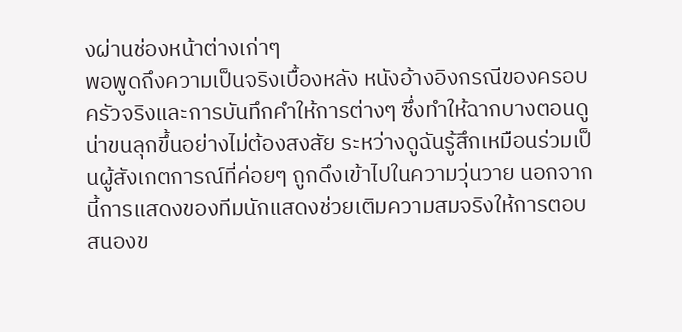งผ่านช่องหน้าต่างเก่าๆ
พอพูดถึงความเป็นจริงเบื้องหลัง หนังอ้างอิงกรณีของครอบครัวจริงและการบันทึกคำให้การต่างๆ ซึ่งทำให้ฉากบางตอนดูน่าขนลุกขึ้นอย่างไม่ต้องสงสัย ระหว่างดูฉันรู้สึกเหมือนร่วมเป็นผู้สังเกตการณ์ที่ค่อยๆ ถูกดึงเข้าไปในความวุ่นวาย นอกจากนี้การแสดงของทีมนักแสดงช่วยเติมความสมจริงให้การตอบสนองข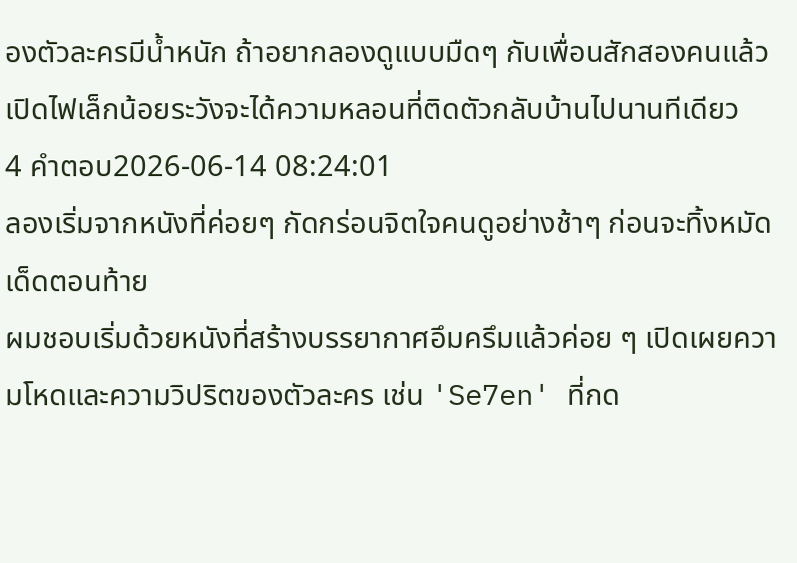องตัวละครมีน้ำหนัก ถ้าอยากลองดูแบบมืดๆ กับเพื่อนสักสองคนแล้วเปิดไฟเล็กน้อยระวังจะได้ความหลอนที่ติดตัวกลับบ้านไปนานทีเดียว
4 คำตอบ2026-06-14 08:24:01
ลองเริ่มจากหนังที่ค่อยๆ กัดกร่อนจิตใจคนดูอย่างช้าๆ ก่อนจะทิ้งหมัดเด็ดตอนท้าย
ผมชอบเริ่มด้วยหนังที่สร้างบรรยากาศอึมครึมแล้วค่อย ๆ เปิดเผยความโหดและความวิปริตของตัวละคร เช่น 'Se7en' ที่กด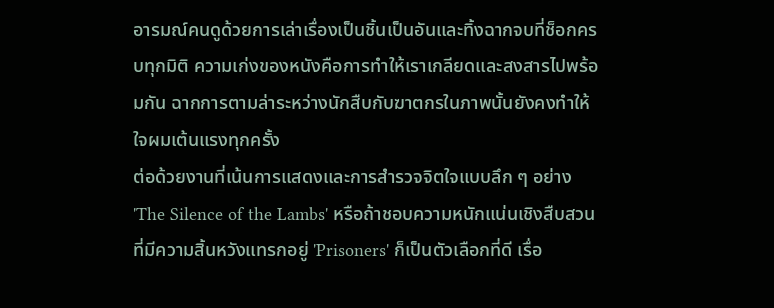อารมณ์คนดูด้วยการเล่าเรื่องเป็นชิ้นเป็นอันและทิ้งฉากจบที่ช็อกครบทุกมิติ ความเก่งของหนังคือการทำให้เราเกลียดและสงสารไปพร้อมกัน ฉากการตามล่าระหว่างนักสืบกับฆาตกรในภาพนั้นยังคงทำให้ใจผมเต้นแรงทุกครั้ง
ต่อด้วยงานที่เน้นการแสดงและการสำรวจจิตใจแบบลึก ๆ อย่าง 'The Silence of the Lambs' หรือถ้าชอบความหนักแน่นเชิงสืบสวนที่มีความสิ้นหวังแทรกอยู่ 'Prisoners' ก็เป็นตัวเลือกที่ดี เรื่อ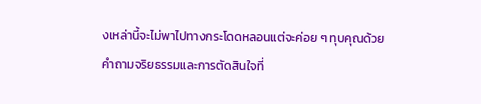งเหล่านี้จะไม่พาไปทางกระโดดหลอนแต่จะค่อย ๆ ทุบคุณด้วยคำถามจริยธรรมและการตัดสินใจที่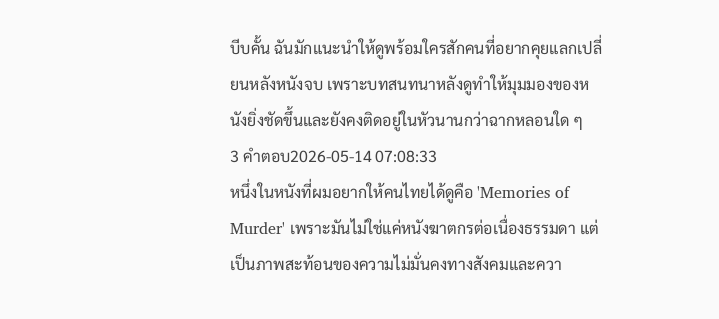บีบคั้น ฉันมักแนะนำให้ดูพร้อมใครสักคนที่อยากคุยแลกเปลี่ยนหลังหนังจบ เพราะบทสนทนาหลังดูทำให้มุมมองของหนังยิ่งชัดขึ้นและยังคงติดอยู่ในหัวนานกว่าฉากหลอนใด ๆ
3 คำตอบ2026-05-14 07:08:33
หนึ่งในหนังที่ผมอยากให้คนไทยได้ดูคือ 'Memories of Murder' เพราะมันไม่ใช่แค่หนังฆาตกรต่อเนื่องธรรมดา แต่เป็นภาพสะท้อนของความไม่มั่นคงทางสังคมและควา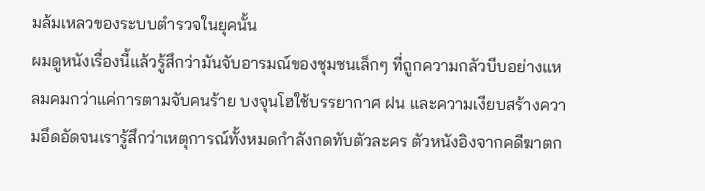มล้มเหลวของระบบตำรวจในยุคนั้น
ผมดูหนังเรื่องนี้แล้วรู้สึกว่ามันจับอารมณ์ของชุมชนเล็กๆ ที่ถูกความกลัวบีบอย่างแหลมคมกว่าแค่การตามจับคนร้าย บงจุนโฮใช้บรรยากาศ ฝน และความเงียบสร้างความอึดอัดจนเรารู้สึกว่าเหตุการณ์ทั้งหมดกำลังกดทับตัวละคร ตัวหนังอิงจากคดีฆาตก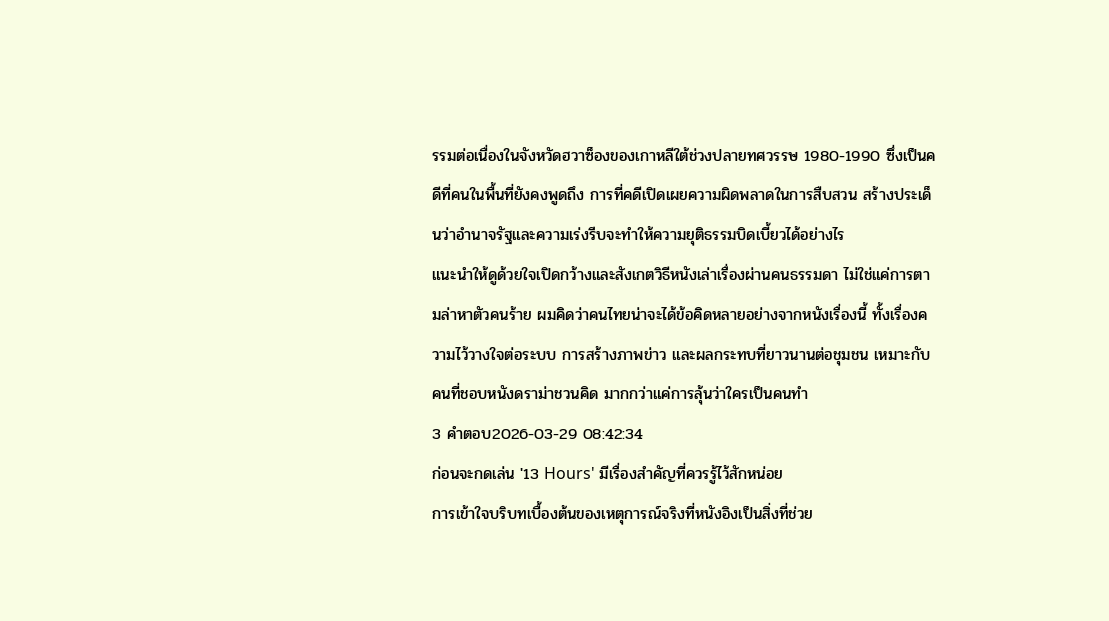รรมต่อเนื่องในจังหวัดฮวาซ็องของเกาหลีใต้ช่วงปลายทศวรรษ 1980-1990 ซึ่งเป็นคดีที่คนในพื้นที่ยังคงพูดถึง การที่คดีเปิดเผยความผิดพลาดในการสืบสวน สร้างประเด็นว่าอำนาจรัฐและความเร่งรีบจะทำให้ความยุติธรรมบิดเบี้ยวได้อย่างไร
แนะนำให้ดูด้วยใจเปิดกว้างและสังเกตวิธีหนังเล่าเรื่องผ่านคนธรรมดา ไม่ใช่แค่การตามล่าหาตัวคนร้าย ผมคิดว่าคนไทยน่าจะได้ข้อคิดหลายอย่างจากหนังเรื่องนี้ ทั้งเรื่องความไว้วางใจต่อระบบ การสร้างภาพข่าว และผลกระทบที่ยาวนานต่อชุมชน เหมาะกับคนที่ชอบหนังดราม่าชวนคิด มากกว่าแค่การลุ้นว่าใครเป็นคนทำ
3 คำตอบ2026-03-29 08:42:34
ก่อนจะกดเล่น '13 Hours' มีเรื่องสำคัญที่ควรรู้ไว้สักหน่อย
การเข้าใจบริบทเบื้องต้นของเหตุการณ์จริงที่หนังอิงเป็นสิ่งที่ช่วย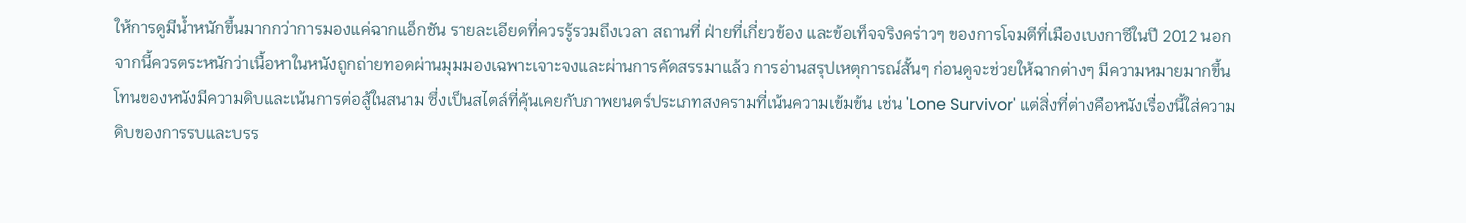ให้การดูมีน้ำหนักขึ้นมากกว่าการมองแค่ฉากแอ็กชัน รายละเอียดที่ควรรู้รวมถึงเวลา สถานที่ ฝ่ายที่เกี่ยวข้อง และข้อเท็จจริงคร่าวๆ ของการโจมตีที่เมืองเบงกาซีในปี 2012 นอกจากนี้ควรตระหนักว่าเนื้อหาในหนังถูกถ่ายทอดผ่านมุมมองเฉพาะเจาะจงและผ่านการคัดสรรมาแล้ว การอ่านสรุปเหตุการณ์สั้นๆ ก่อนดูจะช่วยให้ฉากต่างๆ มีความหมายมากขึ้น
โทนของหนังมีความดิบและเน้นการต่อสู้ในสนาม ซึ่งเป็นสไตล์ที่คุ้นเคยกับภาพยนตร์ประเภทสงครามที่เน้นความเข้มข้น เช่น 'Lone Survivor' แต่สิ่งที่ต่างคือหนังเรื่องนี้ใส่ความดิบของการรบและบรร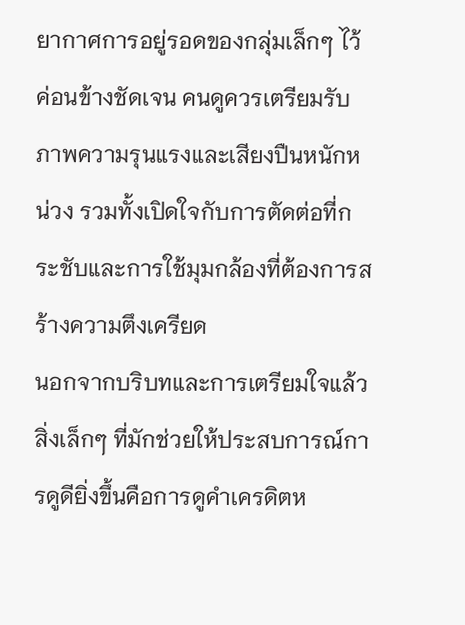ยากาศการอยู่รอดของกลุ่มเล็กๆ ไว้ค่อนข้างชัดเจน คนดูควรเตรียมรับภาพความรุนแรงและเสียงปืนหนักหน่วง รวมทั้งเปิดใจกับการตัดต่อที่กระชับและการใช้มุมกล้องที่ต้องการสร้างความตึงเครียด
นอกจากบริบทและการเตรียมใจแล้ว สิ่งเล็กๆ ที่มักช่วยให้ประสบการณ์การดูดียิ่งขึ้นคือการดูคำเครดิตห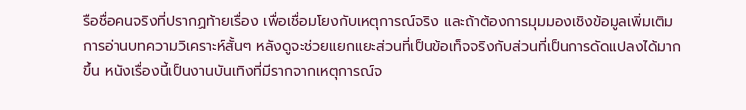รือชื่อคนจริงที่ปรากฏท้ายเรื่อง เพื่อเชื่อมโยงกับเหตุการณ์จริง และถ้าต้องการมุมมองเชิงข้อมูลเพิ่มเติม การอ่านบทความวิเคราะห์สั้นๆ หลังดูจะช่วยแยกแยะส่วนที่เป็นข้อเท็จจริงกับส่วนที่เป็นการดัดแปลงได้มากขึ้น หนังเรื่องนี้เป็นงานบันเทิงที่มีรากจากเหตุการณ์จ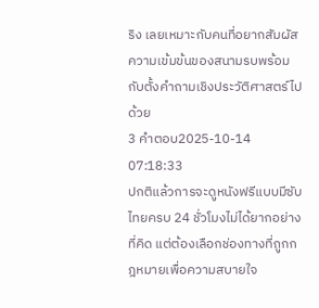ริง เลยเหมาะกับคนที่อยากสัมผัสความเข้มข้นของสนามรบพร้อมกับตั้งคำถามเชิงประวัติศาสตร์ไปด้วย
3 คำตอบ2025-10-14 07:18:33
ปกติแล้วการจะดูหนังฟรีแบบมีซับไทยครบ 24 ชั่วโมงไม่ได้ยากอย่างที่คิด แต่ต้องเลือกช่องทางที่ถูกกฎหมายเพื่อความสบายใจ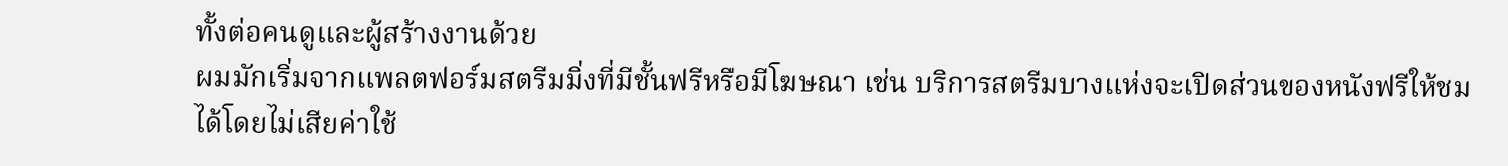ทั้งต่อคนดูและผู้สร้างงานด้วย
ผมมักเริ่มจากแพลตฟอร์มสตรีมมิ่งที่มีชั้นฟรีหรือมีโฆษณา เช่น บริการสตรีมบางแห่งจะเปิดส่วนของหนังฟรีให้ชมได้โดยไม่เสียค่าใช้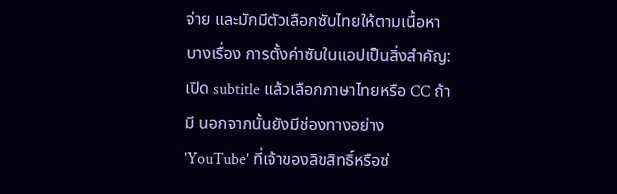จ่าย และมักมีตัวเลือกซับไทยให้ตามเนื้อหาบางเรื่อง การตั้งค่าซับในแอปเป็นสิ่งสำคัญ: เปิด subtitle แล้วเลือกภาษาไทยหรือ CC ถ้ามี นอกจากนั้นยังมีช่องทางอย่าง 'YouTube' ที่เจ้าของลิขสิทธิ์หรือช่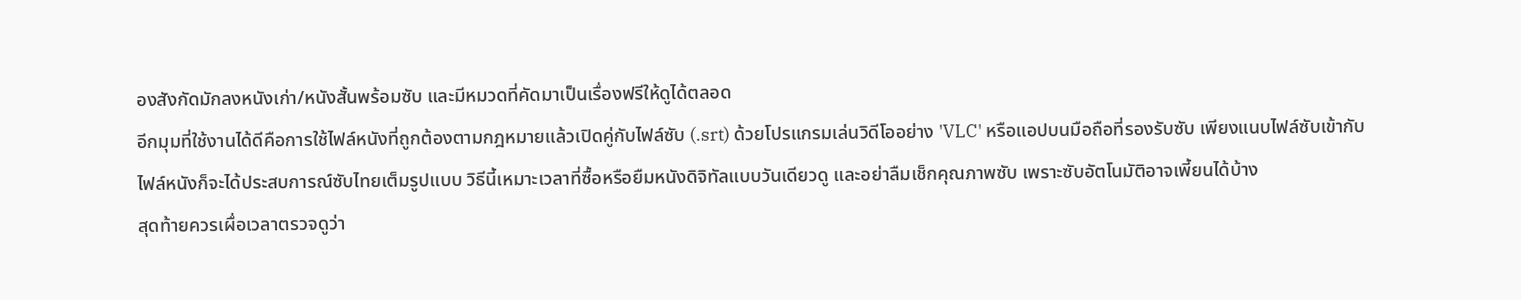องสังกัดมักลงหนังเก่า/หนังสั้นพร้อมซับ และมีหมวดที่คัดมาเป็นเรื่องฟรีให้ดูได้ตลอด
อีกมุมที่ใช้งานได้ดีคือการใช้ไฟล์หนังที่ถูกต้องตามกฎหมายแล้วเปิดคู่กับไฟล์ซับ (.srt) ด้วยโปรแกรมเล่นวิดีโออย่าง 'VLC' หรือแอปบนมือถือที่รองรับซับ เพียงแนบไฟล์ซับเข้ากับไฟล์หนังก็จะได้ประสบการณ์ซับไทยเต็มรูปแบบ วิธีนี้เหมาะเวลาที่ซื้อหรือยืมหนังดิจิทัลแบบวันเดียวดู และอย่าลืมเช็กคุณภาพซับ เพราะซับอัตโนมัติอาจเพี้ยนได้บ้าง
สุดท้ายควรเผื่อเวลาตรวจดูว่า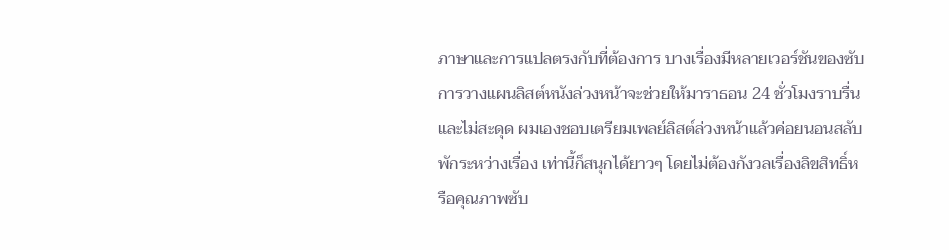ภาษาและการแปลตรงกับที่ต้องการ บางเรื่องมีหลายเวอร์ชันของซับ การวางแผนลิสต์หนังล่วงหน้าจะช่วยให้มาราธอน 24 ชั่วโมงราบรื่นและไม่สะดุด ผมเองชอบเตรียมเพลย์ลิสต์ล่วงหน้าแล้วค่อยนอนสลับพักระหว่างเรื่อง เท่านี้ก็สนุกได้ยาวๆ โดยไม่ต้องกังวลเรื่องลิขสิทธิ์หรือคุณภาพซับ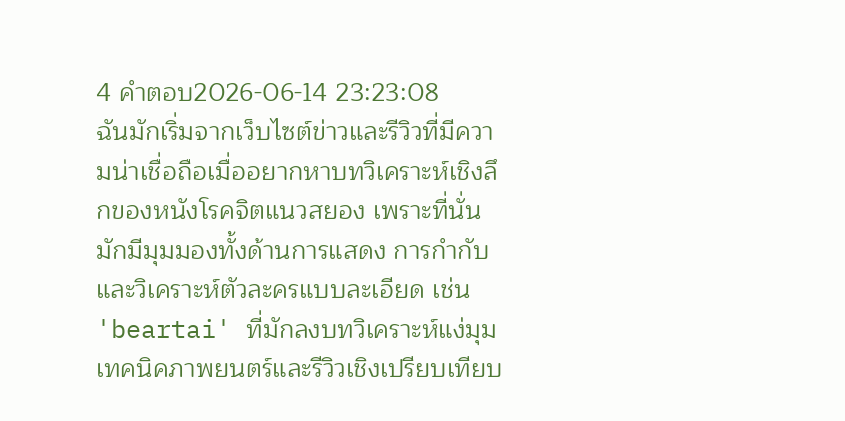4 คำตอบ2026-06-14 23:23:08
ฉันมักเริ่มจากเว็บไซต์ข่าวและรีวิวที่มีความน่าเชื่อถือเมื่ออยากหาบทวิเคราะห์เชิงลึกของหนังโรคจิตแนวสยอง เพราะที่นั่นมักมีมุมมองทั้งด้านการแสดง การกำกับ และวิเคราะห์ตัวละครแบบละเอียด เช่น 'beartai' ที่มักลงบทวิเคราะห์แง่มุมเทคนิคภาพยนตร์และรีวิวเชิงเปรียบเทียบ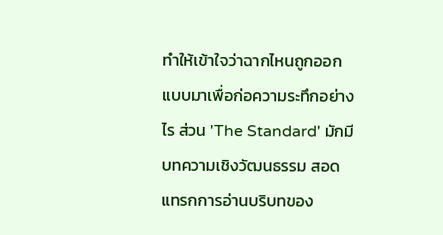ทำให้เข้าใจว่าฉากไหนถูกออกแบบมาเพื่อก่อความระทึกอย่างไร ส่วน 'The Standard' มักมีบทความเชิงวัฒนธรรม สอดแทรกการอ่านบริบทของ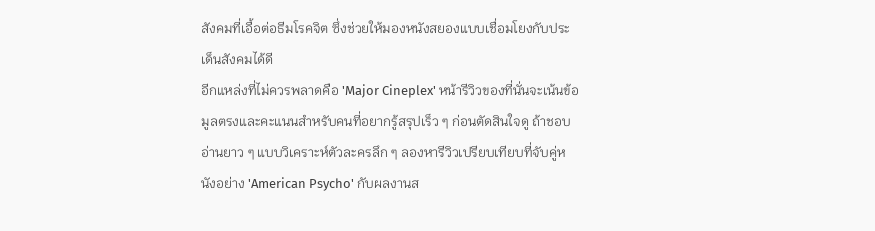สังคมที่เอื้อต่อธีมโรคจิต ซึ่งช่วยให้มองหนังสยองแบบเชื่อมโยงกับประเด็นสังคมได้ดี
อีกแหล่งที่ไม่ควรพลาดคือ 'Major Cineplex' หน้ารีวิวของที่นั่นจะเน้นข้อมูลตรงและคะแนนสำหรับคนที่อยากรู้สรุปเร็ว ๆ ก่อนตัดสินใจดู ถ้าชอบอ่านยาว ๆ แบบวิเคราะห์ตัวละครลึก ๆ ลองหารีวิวเปรียบเทียบที่จับคู่หนังอย่าง 'American Psycho' กับผลงานส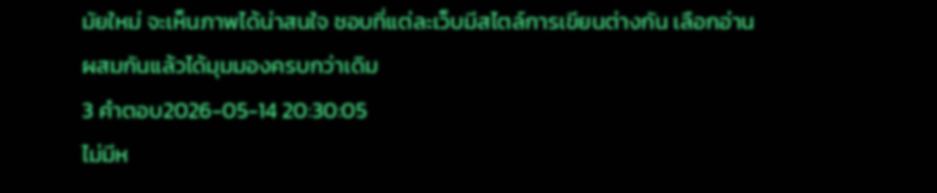มัยใหม่ จะเห็นภาพได้น่าสนใจ ชอบที่แต่ละเว็บมีสไตล์การเขียนต่างกัน เลือกอ่านผสมกันแล้วได้มุมมองครบกว่าเดิม
3 คำตอบ2026-05-14 20:30:05
ไม่มีห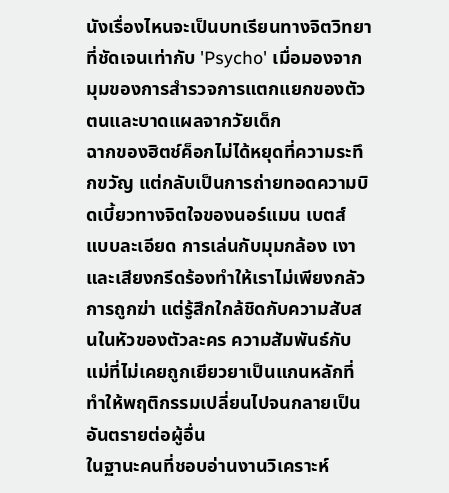นังเรื่องไหนจะเป็นบทเรียนทางจิตวิทยาที่ชัดเจนเท่ากับ 'Psycho' เมื่อมองจากมุมของการสำรวจการแตกแยกของตัวตนและบาดแผลจากวัยเด็ก
ฉากของฮิตช์ค็อกไม่ได้หยุดที่ความระทึกขวัญ แต่กลับเป็นการถ่ายทอดความบิดเบี้ยวทางจิตใจของนอร์แมน เบตส์ แบบละเอียด การเล่นกับมุมกล้อง เงา และเสียงกรีดร้องทำให้เราไม่เพียงกลัวการถูกฆ่า แต่รู้สึกใกล้ชิดกับความสับสนในหัวของตัวละคร ความสัมพันธ์กับแม่ที่ไม่เคยถูกเยียวยาเป็นแกนหลักที่ทำให้พฤติกรรมเปลี่ยนไปจนกลายเป็นอันตรายต่อผู้อื่น
ในฐานะคนที่ชอบอ่านงานวิเคราะห์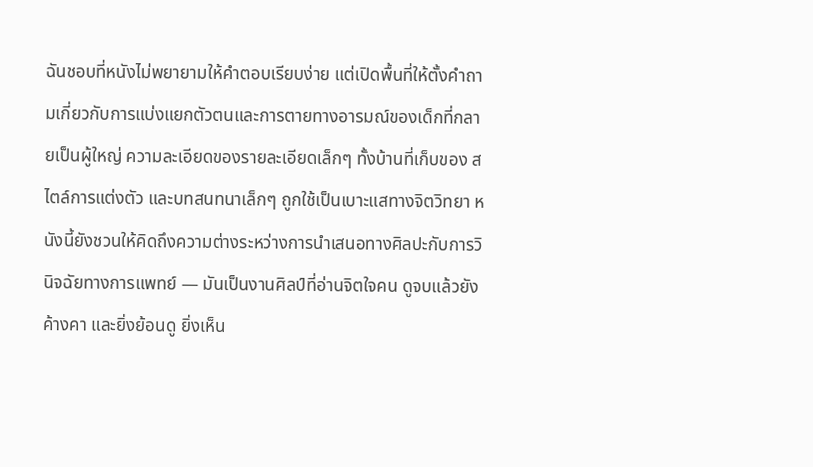ฉันชอบที่หนังไม่พยายามให้คำตอบเรียบง่าย แต่เปิดพื้นที่ให้ตั้งคำถามเกี่ยวกับการแบ่งแยกตัวตนและการตายทางอารมณ์ของเด็กที่กลายเป็นผู้ใหญ่ ความละเอียดของรายละเอียดเล็กๆ ทั้งบ้านที่เก็บของ สไตล์การแต่งตัว และบทสนทนาเล็กๆ ถูกใช้เป็นเบาะแสทางจิตวิทยา หนังนี้ยังชวนให้คิดถึงความต่างระหว่างการนำเสนอทางศิลปะกับการวินิจฉัยทางการแพทย์ — มันเป็นงานศิลป์ที่อ่านจิตใจคน ดูจบแล้วยังค้างคา และยิ่งย้อนดู ยิ่งเห็น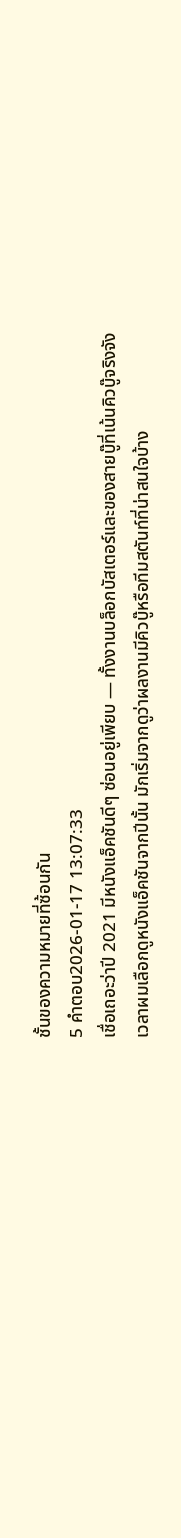ชั้นของความหมายที่ซ้อนกัน
5 คำตอบ2026-01-17 13:07:33
เชื่อเถอะว่าปี 2021 มีหนังแอ็คชันดีๆ ซ่อนอยู่เพียบ — ทั้งงานบล็อกบัสเตอร์และของสายบู๊ที่เน้นคิวบู๊จริงจัง
เวลาผมเลือกดูหนังแอ็คชันจากปีนั้น มักเริ่มจากดูว่าผลงานมีคิวบู๊หรือทีมสตันท์ที่น่าสนใจบ้าง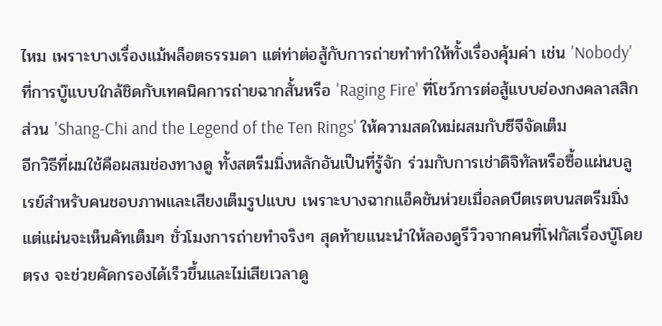ไหม เพราะบางเรื่องแม้พล็อตธรรมดา แต่ท่าต่อสู้กับการถ่ายทำทำให้ทั้งเรื่องคุ้มค่า เช่น 'Nobody' ที่การบู๊แบบใกล้ชิดกับเทคนิคการถ่ายฉากสั้นหรือ 'Raging Fire' ที่โชว์การต่อสู้แบบฮ่องกงคลาสสิก ส่วน 'Shang-Chi and the Legend of the Ten Rings' ให้ความสดใหม่ผสมกับซีจีจัดเต็ม
อีกวิธีที่ผมใช้คือผสมช่องทางดู ทั้งสตรีมมิ่งหลักอันเป็นที่รู้จัก ร่วมกับการเช่าดิจิทัลหรือซื้อแผ่นบลูเรย์สำหรับคนชอบภาพและเสียงเต็มรูปแบบ เพราะบางฉากแอ็คชันห่วยเมื่อลดบีตเรตบนสตรีมมิ่ง แต่แผ่นจะเห็นคัทเต็มๆ ชั่วโมงการถ่ายทำจริงๆ สุดท้ายแนะนำให้ลองดูรีวิวจากคนที่โฟกัสเรื่องบู๊โดยตรง จะช่วยคัดกรองได้เร็วขึ้นและไม่เสียเวลาดู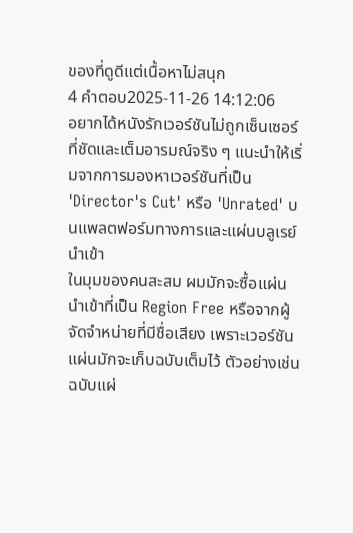ของที่ดูดีแต่เนื้อหาไม่สนุก
4 คำตอบ2025-11-26 14:12:06
อยากได้หนังรักเวอร์ชันไม่ถูกเซ็นเซอร์ที่ชัดและเต็มอารมณ์จริง ๆ แนะนำให้เริ่มจากการมองหาเวอร์ชันที่เป็น 'Director's Cut' หรือ 'Unrated' บนแพลตฟอร์มทางการและแผ่นบลูเรย์นำเข้า
ในมุมของคนสะสม ผมมักจะซื้อแผ่นนำเข้าที่เป็น Region Free หรือจากผู้จัดจำหน่ายที่มีชื่อเสียง เพราะเวอร์ชันแผ่นมักจะเก็บฉบับเต็มไว้ ตัวอย่างเช่นฉบับแผ่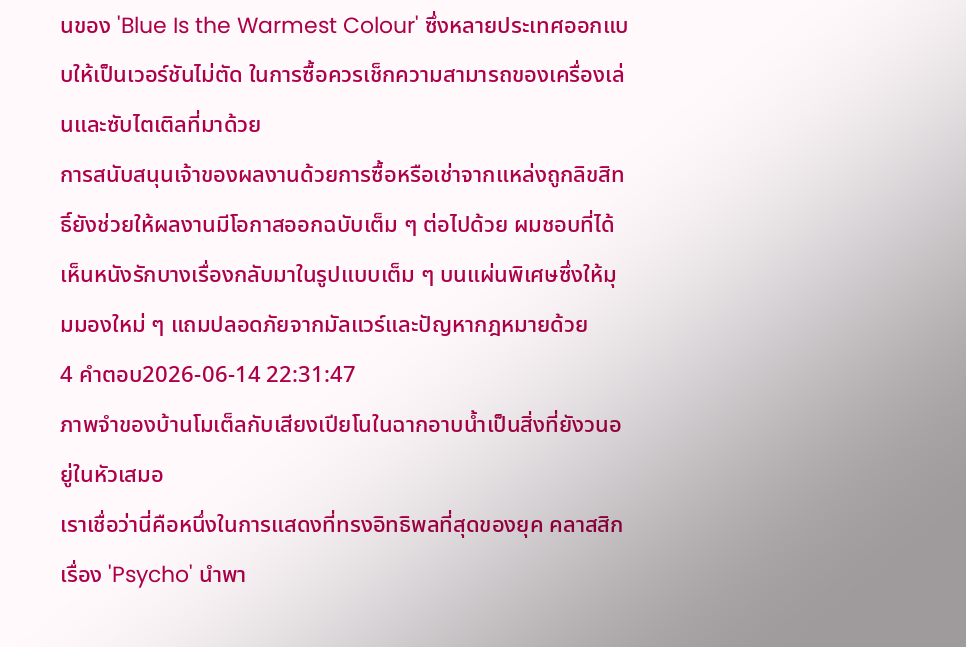นของ 'Blue Is the Warmest Colour' ซึ่งหลายประเทศออกแบบให้เป็นเวอร์ชันไม่ตัด ในการซื้อควรเช็กความสามารถของเครื่องเล่นและซับไตเติลที่มาด้วย
การสนับสนุนเจ้าของผลงานด้วยการซื้อหรือเช่าจากแหล่งถูกลิขสิทธิ์ยังช่วยให้ผลงานมีโอกาสออกฉบับเต็ม ๆ ต่อไปด้วย ผมชอบที่ได้เห็นหนังรักบางเรื่องกลับมาในรูปแบบเต็ม ๆ บนแผ่นพิเศษซึ่งให้มุมมองใหม่ ๆ แถมปลอดภัยจากมัลแวร์และปัญหากฎหมายด้วย
4 คำตอบ2026-06-14 22:31:47
ภาพจำของบ้านโมเต็ลกับเสียงเปียโนในฉากอาบน้ำเป็นสิ่งที่ยังวนอยู่ในหัวเสมอ
เราเชื่อว่านี่คือหนึ่งในการแสดงที่ทรงอิทธิพลที่สุดของยุค คลาสสิกเรื่อง 'Psycho' นำพา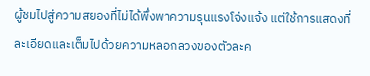ผู้ชมไปสู่ความสยองที่ไม่ได้พึ่งพาความรุนแรงโจ่งแจ้ง แต่ใช้การแสดงที่ละเอียดและเต็มไปด้วยความหลอกลวงของตัวละค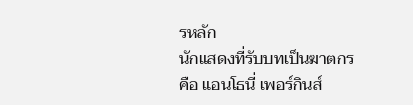รหลัก
นักแสดงที่รับบทเป็นฆาตกรคือ แอนโธนี่ เพอร์กินส์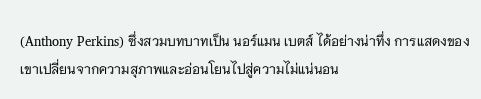(Anthony Perkins) ซึ่งสวมบทบาทเป็น นอร์แมน เบตส์ ได้อย่างน่าทึ่ง การแสดงของเขาเปลี่ยนจากความสุภาพและอ่อนโยนไปสู่ความไม่แน่นอน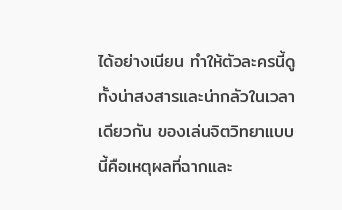ได้อย่างเนียน ทำให้ตัวละครนี้ดูทั้งน่าสงสารและน่ากลัวในเวลาเดียวกัน ของเล่นจิตวิทยาแบบนี้คือเหตุผลที่ฉากและ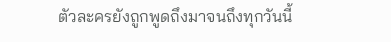ตัวละครยังถูกพูดถึงมาจนถึงทุกวันนี้